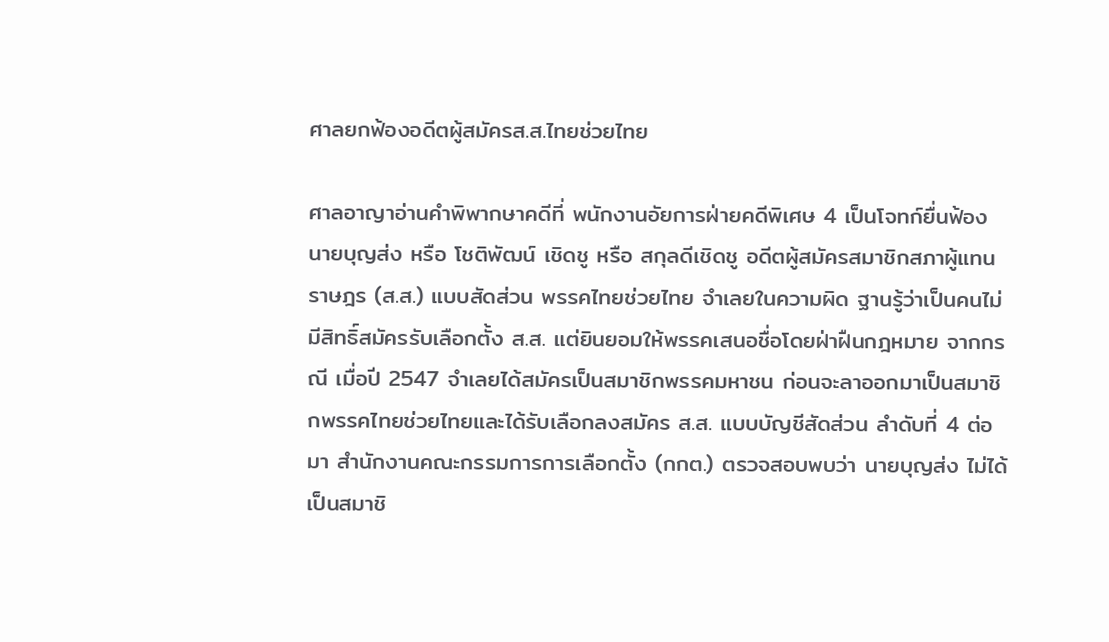ศาลยกฟ้องอดีตผู้สมัครส.ส.ไทยช่วยไทย

ศาลอาญาอ่านคำพิพากษาคดีที่ พนักงานอัยการฝ่ายคดีพิเศษ 4 เป็นโจทก์ยื่นฟ้อง นายบุญส่ง หรือ โชติพัฒน์ เชิดชู หรือ สกุลดีเชิดชู อดีตผู้สมัครสมาชิกสภาผู้แทนราษฎร (ส.ส.) แบบสัดส่วน พรรคไทยช่วยไทย จำเลยในความผิด ฐานรู้ว่าเป็นคนไม่มีสิทธิ์สมัครรับเลือกตั้ง ส.ส. แต่ยินยอมให้พรรคเสนอชื่อโดยฝ่าฝืนกฎหมาย จากกรณี เมื่อปี 2547 จำเลยได้สมัครเป็นสมาชิกพรรคมหาชน ก่อนจะลาออกมาเป็นสมาชิกพรรคไทยช่วยไทยและได้รับเลือกลงสมัคร ส.ส. แบบบัญชีสัดส่วน ลำดับที่ 4 ต่อมา สำนักงานคณะกรรมการการเลือกตั้ง (กกต.) ตรวจสอบพบว่า นายบุญส่ง ไม่ได้เป็นสมาชิ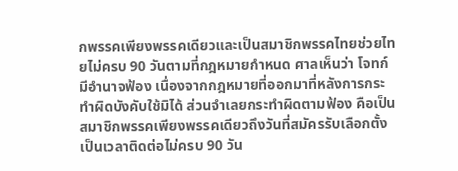กพรรคเพียงพรรคเดียวและเป็นสมาชิกพรรคไทยช่วยไทยไม่ครบ 90 วันตามที่กฎหมายกำหนด ศาลเห็นว่า โจทก์ มีอำนาจฟ้อง เนื่องจากกฎหมายที่ออกมาที่หลังการกระทำผิดบังคับใช้มิได้ ส่วนจำเลยกระทำผิดตามฟ้อง คือเป็นสมาชิกพรรคเพียงพรรคเดียวถึงวันที่สมัครรับเลือกตั้งเป็นเวลาติดต่อไม่ครบ 90 วัน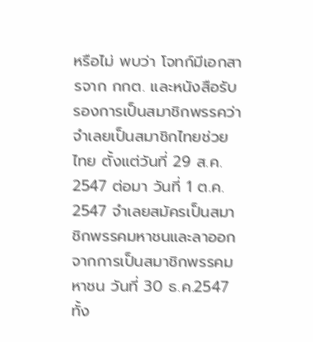หรือไม่ พบว่า โจทก์มีเอกสารจาก กกต. และหนังสือรับรองการเป็นสมาชิกพรรคว่า จำเลยเป็นสมาชิกไทยช่วยไทย ตั้งแต่วันที่ 29 ส.ค. 2547 ต่อมา วันที่ 1 ต.ค. 2547 จำเลยสมัครเป็นสมาชิกพรรคมหาชนและลาออกจากการเป็นสมาชิกพรรคมหาชน วันที่ 30 ธ.ค.2547 ทั้ง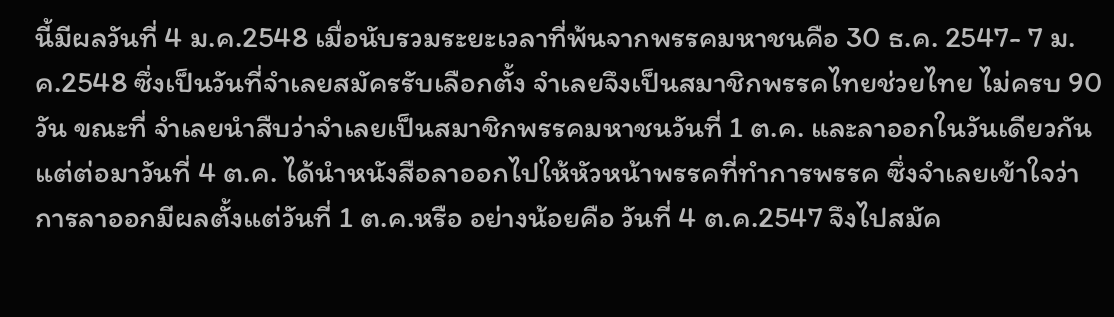นี้มีผลวันที่ 4 ม.ค.2548 เมื่อนับรวมระยะเวลาที่พ้นจากพรรคมหาชนคือ 30 ธ.ค. 2547- 7 ม.ค.2548 ซึ่งเป็นวันที่จำเลยสมัครรับเลือกตั้ง จำเลยจึงเป็นสมาชิกพรรคไทยช่วยไทย ไม่ครบ 90 วัน ขณะที่ จำเลยนำสืบว่าจำเลยเป็นสมาชิกพรรคมหาชนวันที่ 1 ต.ค. และลาออกในวันเดียวกัน แต่ต่อมาวันที่ 4 ต.ค. ได้นำหนังสือลาออกไปให้หัวหน้าพรรคที่ทำการพรรค ซึ่งจำเลยเข้าใจว่า การลาออกมีผลตั้งแต่วันที่ 1 ต.ค.หรือ อย่างน้อยคือ วันที่ 4 ต.ค.2547 จึงไปสมัค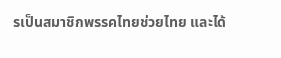รเป็นสมาชิกพรรคไทยช่วยไทย และได้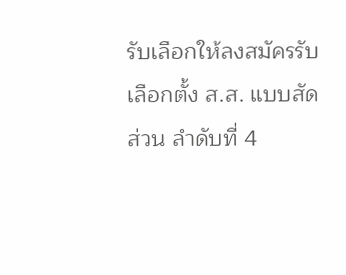รับเลือกให้ลงสมัครรับเลือกตั้ง ส.ส. แบบสัดส่วน ลำดับที่ 4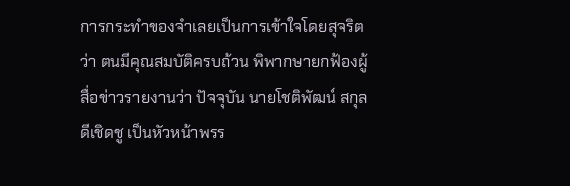การกระทำของจำเลยเป็นการเข้าใจโดยสุจริตว่า ตนมีคุณสมบัติครบถ้วน พิพากษายกฟ้องผู้สื่อข่าวรายงานว่า ปัจจุบัน นายโชติพัฒน์ สกุลดีเชิดชู เป็นหัวหน้าพรร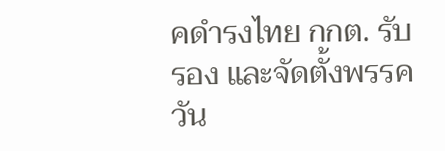คดำรงไทย กกต. รับรอง และจัดตั้งพรรควัน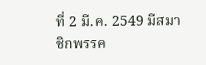ที่ 2 มี.ค. 2549 มีสมาชิกพรรค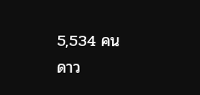5,534 คน
ดาว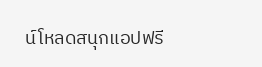น์โหลดสนุกแอปฟรี